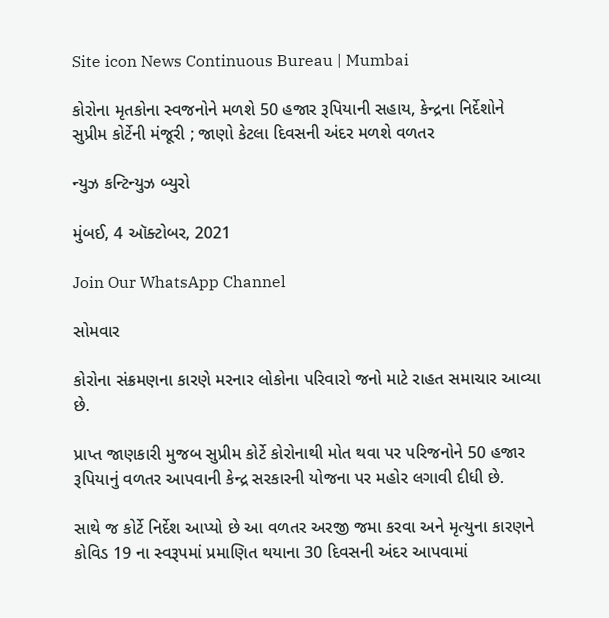Site icon News Continuous Bureau | Mumbai

કોરોના મૃતકોના સ્વજનોને મળશે 50 હજાર રૂપિયાની સહાય, કેન્દ્રના નિર્દેશોને સુપ્રીમ કોર્ટેની મંજૂરી ; જાણો કેટલા દિવસની અંદર મળશે વળતર

ન્યુઝ કન્ટિન્યુઝ બ્યુરો

મુંબઈ, 4 ઑક્ટોબર, 2021

Join Our WhatsApp Channel

સોમવાર

કોરોના સંક્રમણના કારણે મરનાર લોકોના પરિવારો જનો માટે રાહત સમાચાર આવ્યા છે.

પ્રાપ્ત જાણકારી મુજબ સુપ્રીમ કોર્ટે કોરોનાથી મોત થવા પર પરિજનોને 50 હજાર રૂપિયાનું વળતર આપવાની કેન્દ્ર સરકારની યોજના પર મહોર લગાવી દીધી છે.

સાથે જ કોર્ટે નિર્દેશ આપ્યો છે આ વળતર અરજી જમા કરવા અને મૃત્યુના કારણને કોવિડ 19 ના સ્વરૂપમાં પ્રમાણિત થયાના 30 દિવસની અંદર આપવામાં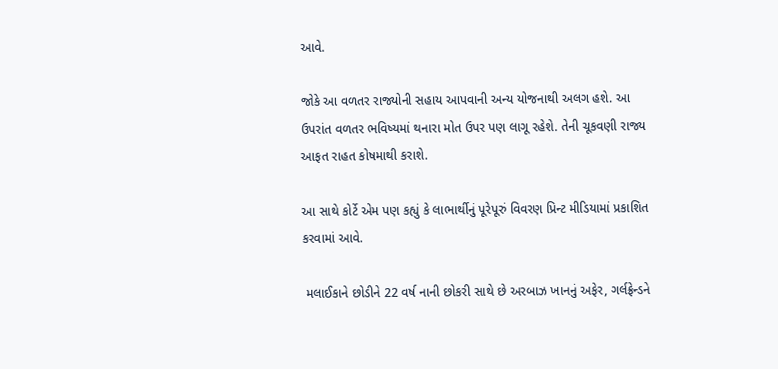આવે.

જોકે આ વળતર રાજ્યોની સહાય આપવાની અન્ય યોજનાથી અલગ હશે. આ ઉપરાંત વળતર ભવિષ્યમાં થનારા મોત ઉપર પણ લાગૂ રહેશે. તેની ચૂકવણી રાજ્ય આફત રાહત કોષમાથી કરાશે.

આ સાથે કોર્ટે એમ પણ કહ્યું કે લાભાર્થીનું પૂરેપૂરું વિવરણ પ્રિન્ટ મીડિયામાં પ્રકાશિત કરવામાં આવે.

 મલાઈકાને છોડીને 22 વર્ષ નાની છોકરી સાથે છે અરબાઝ ખાનનું અફેર, ગર્લફ્રેન્ડને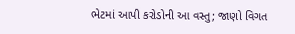ભેટમાં આપી કરોડોની આ વસ્તુ; જાણો વિગત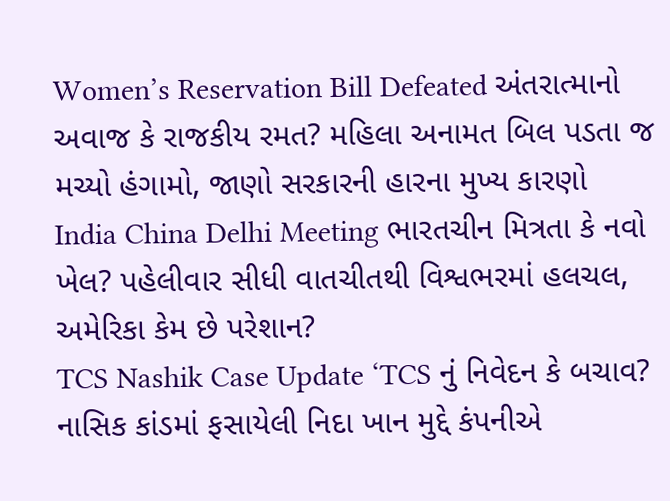Women’s Reservation Bill Defeated અંતરાત્માનો અવાજ કે રાજકીય રમત? મહિલા અનામત બિલ પડતા જ મચ્યો હંગામો, જાણો સરકારની હારના મુખ્ય કારણો
India China Delhi Meeting ભારતચીન મિત્રતા કે નવો ખેલ? પહેલીવાર સીધી વાતચીતથી વિશ્વભરમાં હલચલ, અમેરિકા કેમ છે પરેશાન?
TCS Nashik Case Update ‘TCS નું નિવેદન કે બચાવ? નાસિક કાંડમાં ફસાયેલી નિદા ખાન મુદ્દે કંપનીએ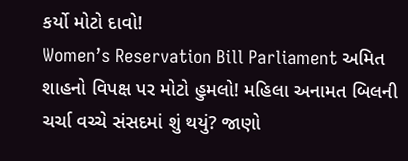કર્યો મોટો દાવો!
Women’s Reservation Bill Parliament અમિત શાહનો વિપક્ષ પર મોટો હુમલો! મહિલા અનામત બિલની ચર્ચા વચ્ચે સંસદમાં શું થયું? જાણો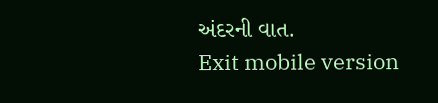અંદરની વાત.
Exit mobile version